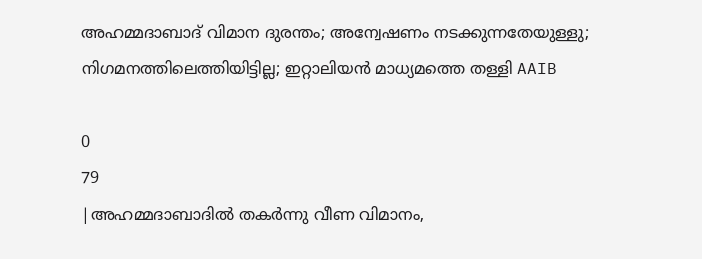അഹമ്മദാബാദ് വിമാന ദുരന്തം; അന്വേഷണം നടക്കുന്നതേയുള്ളു; നിഗമനത്തിലെത്തിയിട്ടില്ല; ഇറ്റാലിയന്‍ മാധ്യമത്തെ തള്ളി AAIB

0
79
|അഹമ്മദാബാദില്‍ തകര്‍ന്നു വീണ വിമാനം,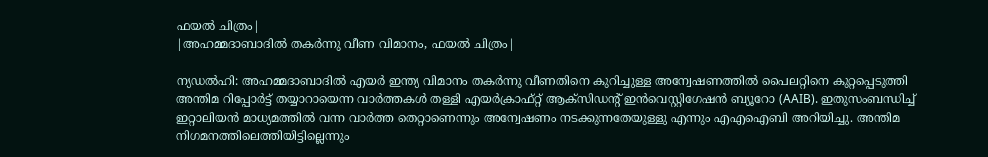ഫയല്‍ ചിത്രം|
|അഹമ്മദാബാദില്‍ തകര്‍ന്നു വീണ വിമാനം, ഫയല്‍ ചിത്രം|

ന്യഡല്‍ഹി: അഹമ്മദാബാദില്‍ എയര്‍ ഇന്ത്യ വിമാനം തകര്‍ന്നു വീണതിനെ കുറിച്ചുള്ള അന്വേഷണത്തില്‍ പൈലറ്റിനെ കുറ്റപ്പെടുത്തി അന്തിമ റിപ്പോര്‍ട്ട് തയ്യാറായെന്ന വാര്‍ത്തകള്‍ തള്ളി എയര്‍ക്രാഫ്റ്റ് ആക്സിഡന്റ് ഇന്‍വെസ്റ്റിഗേഷന്‍ ബ്യൂറോ (AAIB). ഇതുസംബന്ധിച്ച് ഇറ്റാലിയന്‍ മാധ്യമത്തില്‍ വന്ന വാര്‍ത്ത തെറ്റാണെന്നും അന്വേഷണം നടക്കുന്നതേയുള്ളു എന്നും എഎഐബി അറിയിച്ചു. അന്തിമ നിഗമനത്തിലെത്തിയിട്ടില്ലെന്നും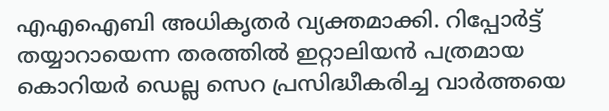എഎഐബി അധികൃതര്‍ വ്യക്തമാക്കി. റിപ്പോര്‍ട്ട് തയ്യാറായെന്ന തരത്തില്‍ ഇറ്റാലിയന്‍ പത്രമായ കൊറിയര്‍ ഡെല്ല സെറ പ്രസിദ്ധീകരിച്ച വാര്‍ത്തയെ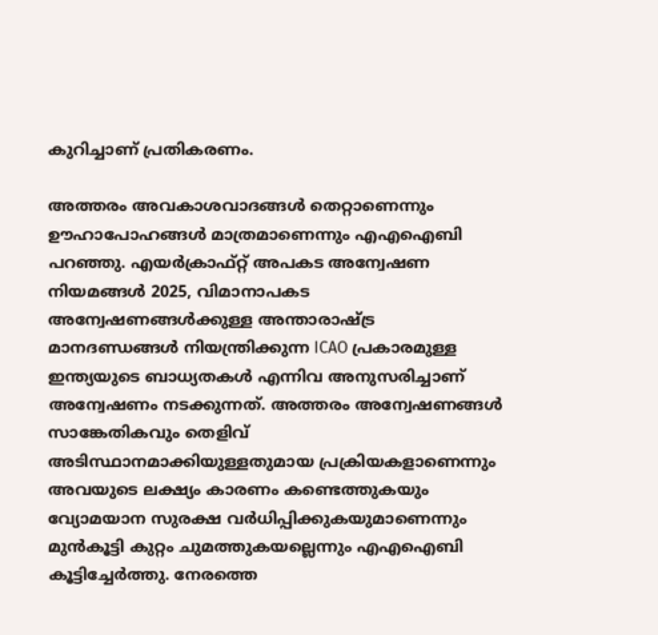കുറിച്ചാണ് പ്രതികരണം.

അത്തരം അവകാശവാദങ്ങള്‍ തെറ്റാണെന്നും ഊഹാപോഹങ്ങള്‍ മാത്രമാണെന്നും എഎഐബി പറഞ്ഞു. എയര്‍ക്രാഫ്റ്റ് അപകട അന്വേഷണ നിയമങ്ങള്‍ 2025, വിമാനാപകട അന്വേഷണങ്ങള്‍ക്കുള്ള അന്താരാഷ്ട്ര മാനദണ്ഡങ്ങള്‍ നിയന്ത്രിക്കുന്ന ICAO പ്രകാരമുള്ള ഇന്ത്യയുടെ ബാധ്യതകള്‍ എന്നിവ അനുസരിച്ചാണ് അന്വേഷണം നടക്കുന്നത്. അത്തരം അന്വേഷണങ്ങള്‍ സാങ്കേതികവും തെളിവ് അടിസ്ഥാനമാക്കിയുള്ളതുമായ പ്രക്രിയകളാണെന്നും അവയുടെ ലക്ഷ്യം കാരണം കണ്ടെത്തുകയും വ്യോമയാന സുരക്ഷ വര്‍ധിപ്പിക്കുകയുമാണെന്നും മുന്‍കൂട്ടി കുറ്റം ചുമത്തുകയല്ലെന്നും എഎഐബി കൂട്ടിച്ചേര്‍ത്തു. നേരത്തെ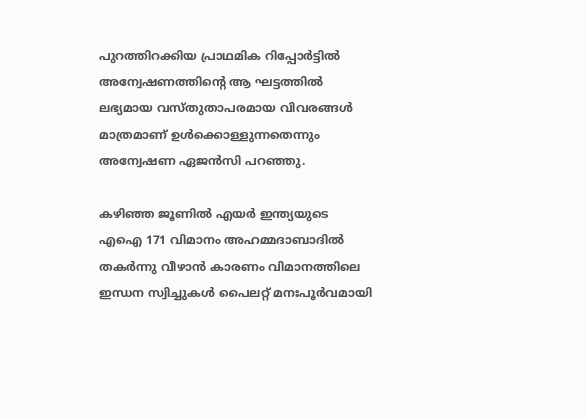പുറത്തിറക്കിയ പ്രാഥമിക റിപ്പോര്‍ട്ടില്‍ അന്വേഷണത്തിന്റെ ആ ഘട്ടത്തില്‍ ലഭ്യമായ വസ്തുതാപരമായ വിവരങ്ങള്‍ മാത്രമാണ് ഉള്‍ക്കൊള്ളുന്നതെന്നും അന്വേഷണ ഏജന്‍സി പറഞ്ഞു.

കഴിഞ്ഞ ജൂണില്‍ എയര്‍ ഇന്ത്യയുടെ എഐ 171 വിമാനം അഹമ്മദാബാദില്‍ തകര്‍ന്നു വീഴാന്‍ കാരണം വിമാനത്തിലെ ഇന്ധന സ്വിച്ചുകള്‍ പൈലറ്റ് മനഃപൂര്‍വമായി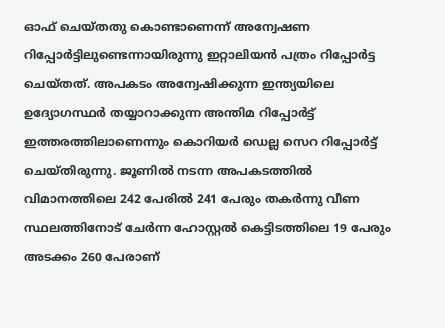ഓഫ് ചെയ്തതു കൊണ്ടാണെന്ന് അന്വേഷണ റിപ്പോര്‍ട്ടിലുണ്ടെന്നായിരുന്നു ഇറ്റാലിയന്‍ പത്രം റിപ്പോര്‍ട്ട ചെയ്തത്. അപകടം അന്വേഷിക്കുന്ന ഇന്ത്യയിലെ ഉദ്യോഗസ്ഥര്‍ തയ്യാറാക്കുന്ന അന്തിമ റിപ്പോര്‍ട്ട് ഇത്തരത്തിലാണെന്നും കൊറിയര്‍ ഡെല്ല സെറ റിപ്പോര്‍ട്ട് ചെയ്തിരുന്നു. ജൂണില്‍ നടന്ന അപകടത്തില്‍ വിമാനത്തിലെ 242 പേരില്‍ 241 പേരും തകര്‍ന്നു വീണ സ്ഥലത്തിനോട് ചേര്‍ന്ന ഹോസ്റ്റല്‍ കെട്ടിടത്തിലെ 19 പേരും അടക്കം 260 പേരാണ്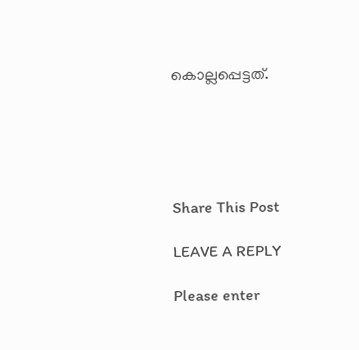കൊല്ലപ്പെട്ടത്.





Share This Post

LEAVE A REPLY

Please enter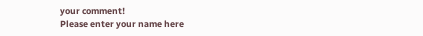your comment!
Please enter your name here